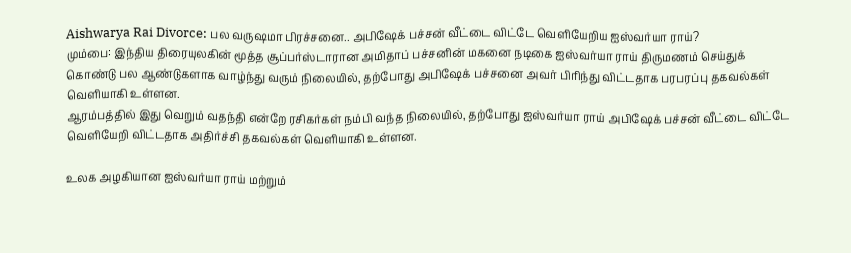Aishwarya Rai Divorce: பல வருஷமா பிரச்சனை.. அபிஷேக் பச்சன் வீட்டை விட்டே வெளியேறிய ஐஸ்வர்யா ராய்?
மும்பை: இந்திய திரையுலகின் மூத்த சூப்பர்ஸ்டாரான அமிதாப் பச்சனின் மகனை நடிகை ஐஸ்வர்யா ராய் திருமணம் செய்துக் கொண்டு பல ஆண்டுகளாக வாழ்ந்து வரும் நிலையில், தற்போது அபிஷேக் பச்சனை அவர் பிரிந்து விட்டதாக பரபரப்பு தகவல்கள் வெளியாகி உள்ளன.
ஆரம்பத்தில் இது வெறும் வதந்தி என்றே ரசிகர்கள் நம்பி வந்த நிலையில், தற்போது ஐஸ்வர்யா ராய் அபிஷேக் பச்சன் வீட்டை விட்டே வெளியேறி விட்டதாக அதிர்ச்சி தகவல்கள் வெளியாகி உள்ளன.

உலக அழகியான ஐஸ்வர்யா ராய் மற்றும்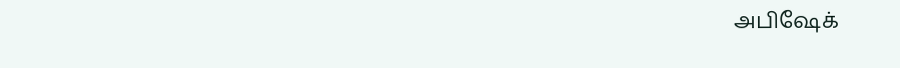அபிஷேக்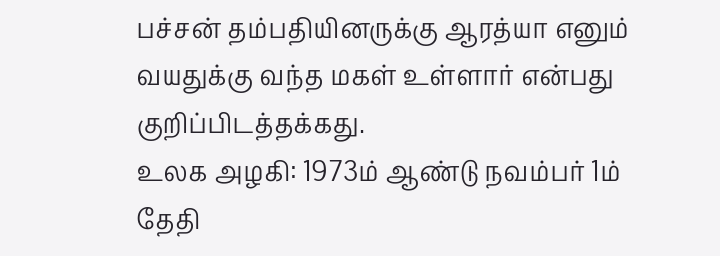பச்சன் தம்பதியினருக்கு ஆரத்யா எனும் வயதுக்கு வந்த மகள் உள்ளார் என்பது குறிப்பிடத்தக்கது.
உலக அழகி: 1973ம் ஆண்டு நவம்பர் 1ம் தேதி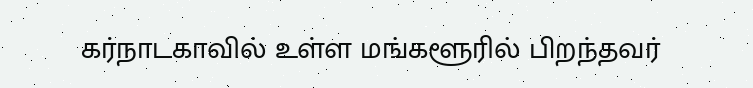கர்நாடகாவில் உள்ள மங்களூரில் பிறந்தவர்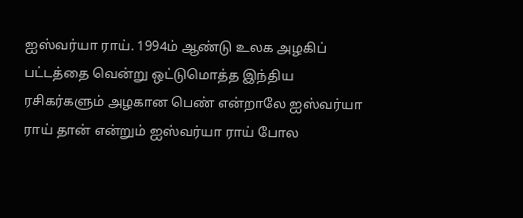ஐஸ்வர்யா ராய். 1994ம் ஆண்டு உலக அழகிப் பட்டத்தை வென்று ஒட்டுமொத்த இந்திய ரசிகர்களும் அழகான பெண் என்றாலே ஐஸ்வர்யா ராய் தான் என்றும் ஐஸ்வர்யா ராய் போல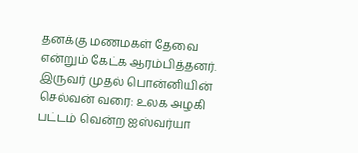தனக்கு மணமகள் தேவை என்றும் கேட்க ஆரம்பித்தனர்.
இருவர் முதல் பொன்னியின் செல்வன் வரை: உலக அழகி பட்டம் வென்ற ஐஸ்வர்யா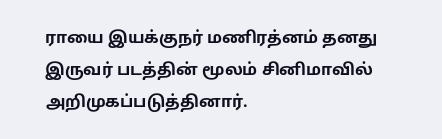ராயை இயக்குநர் மணிரத்னம் தனது இருவர் படத்தின் மூலம் சினிமாவில் அறிமுகப்படுத்தினார்.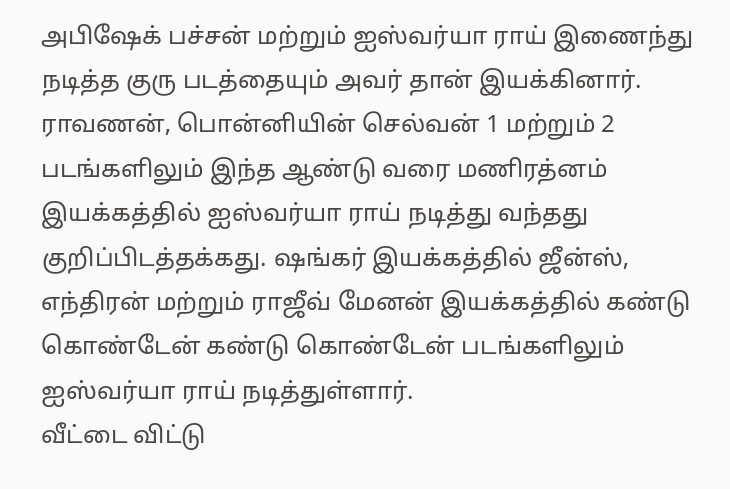அபிஷேக் பச்சன் மற்றும் ஐஸ்வர்யா ராய் இணைந்து நடித்த குரு படத்தையும் அவர் தான் இயக்கினார். ராவணன், பொன்னியின் செல்வன் 1 மற்றும் 2 படங்களிலும் இந்த ஆண்டு வரை மணிரத்னம் இயக்கத்தில் ஐஸ்வர்யா ராய் நடித்து வந்தது குறிப்பிடத்தக்கது. ஷங்கர் இயக்கத்தில் ஜீன்ஸ், எந்திரன் மற்றும் ராஜீவ் மேனன் இயக்கத்தில் கண்டு கொண்டேன் கண்டு கொண்டேன் படங்களிலும் ஐஸ்வர்யா ராய் நடித்துள்ளார்.
வீட்டை விட்டு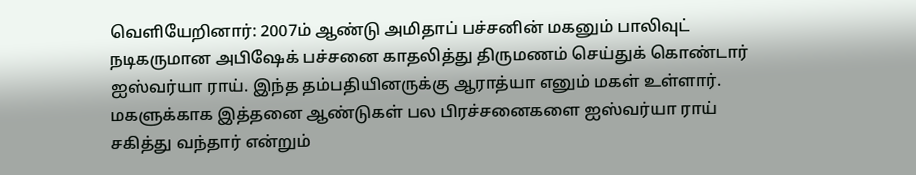வெளியேறினார்: 2007ம் ஆண்டு அமிதாப் பச்சனின் மகனும் பாலிவுட் நடிகருமான அபிஷேக் பச்சனை காதலித்து திருமணம் செய்துக் கொண்டார் ஐஸ்வர்யா ராய். இந்த தம்பதியினருக்கு ஆராத்யா எனும் மகள் உள்ளார். மகளுக்காக இத்தனை ஆண்டுகள் பல பிரச்சனைகளை ஐஸ்வர்யா ராய் சகித்து வந்தார் என்றும்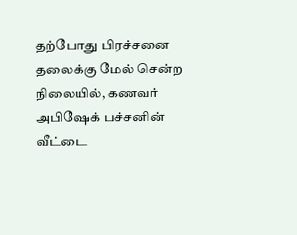தற்போது பிரச்சனை தலைக்கு மேல் சென்ற நிலையில், கணவர் அபிஷேக் பச்சனின் வீட்டை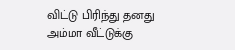விட்டு பிரிந்து தனது அம்மா வீட்டுக்கு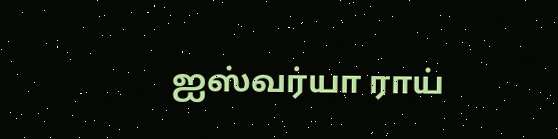ஐஸ்வர்யா ராய்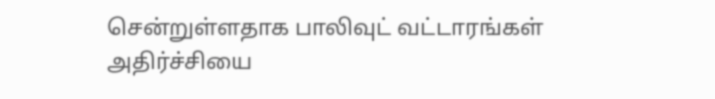சென்றுள்ளதாக பாலிவுட் வட்டாரங்கள் அதிர்ச்சியை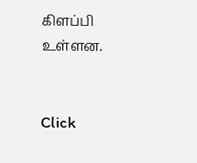கிளப்பி உள்ளன.


Click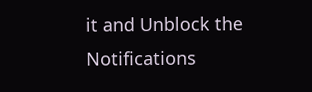it and Unblock the Notifications